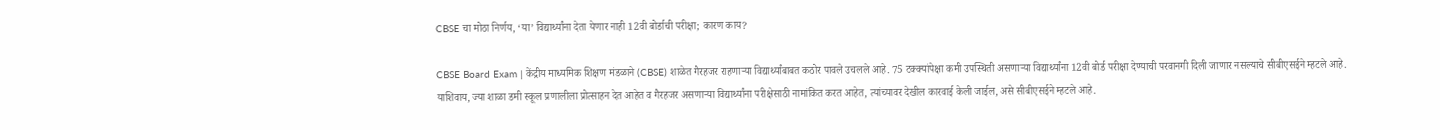CBSE चा मोठा निर्णय, ‘या’ विद्यार्थ्यांना देता येणार नाही 12वी बोर्डाची परीक्षा; कारण काय?

CBSE Board Exam | केंद्रीय माध्यमिक शिक्षण मंडळाने (CBSE) शाळेत गैरहजर राहणाऱ्या विद्यार्थ्यांबाबत कठोर पावले उचलले आहे. 75 टक्क्यांपेक्षा कमी उपस्थिती असणाऱ्या विद्यार्थ्यांना 12वी बोर्ड परीक्षा देण्याची परवानगी दिली जाणार नसल्याचे सीबीएसईने म्हटले आहे.
याशिवाय, ज्या शाळा डमी स्कूल प्रणालीला प्रोत्साहन देत आहेत व गैरहजर असणाऱ्या विद्यार्थ्यांना परीक्षेसाठी नामांकित करत आहेत, त्यांच्यावर देखील कारवाई केली जाईल, असे सीबीएसईने म्हटले आहे.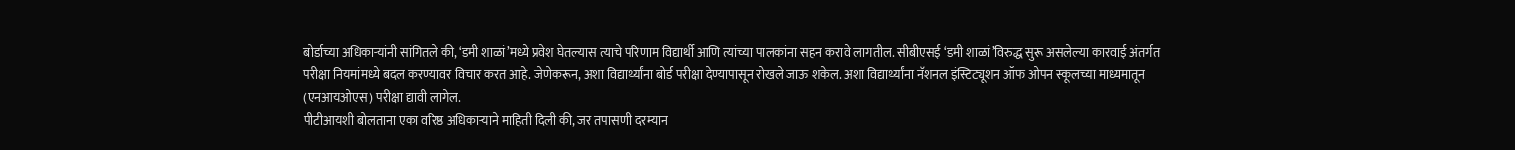बोर्डाच्या अधिकाऱ्यांनी सांगितले की, ‘डमी शाळां’मध्ये प्रवेश घेतल्यास त्याचे परिणाम विद्यार्थी आणि त्यांच्या पालकांना सहन करावे लागतील. सीबीएसई ‘डमी शाळां’विरुद्ध सुरू असलेल्या कारवाई अंतर्गत परीक्षा नियमांमध्ये बदल करण्यावर विचार करत आहे. जेणेकरून, अशा विद्यार्थ्यांना बोर्ड परीक्षा देण्यापासून रोखले जाऊ शकेल. अशा विद्यार्थ्यांना नॅशनल इंस्टिट्यूशन ऑफ ओपन स्कूलच्या माध्यमातून (एनआयओएस) परीक्षा द्यावी लागेल.
पीटीआयशी बोलताना एका वरिष्ठ अधिकाऱ्याने माहिती दिली की, जर तपासणी दरम्यान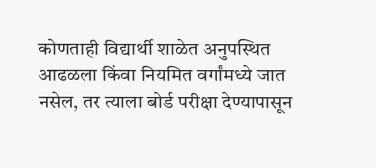कोणताही विद्यार्थी शाळेत अनुपस्थित आढळला किंवा नियमित वर्गांमध्ये जात नसेल, तर त्याला बोर्ड परीक्षा देण्यापासून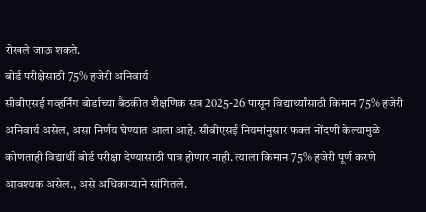रोखले जाऊ शकते.
बोर्ड परीक्षेसाठी 75% हजेरी अनिवार्य
सीबीएसई गव्हर्निंग बोर्डाच्या बैठकीत शैक्षणिक सत्र 2025-26 पासून विद्यार्थ्यांसाठी किमान 75% हजेरी अनिवार्य असेल, असा निर्णय घेण्यात आला आहे. सीबीएसई नियमांनुसार फक्त नोंदणी केल्यामुळे कोणताही विद्यार्थी बोर्ड परीक्षा देण्यासाठी पात्र होणार नाही. त्याला किमान 75% हजेरी पूर्ण करणे आवश्यक असेल., असे अधिकाऱ्याने सांगितले.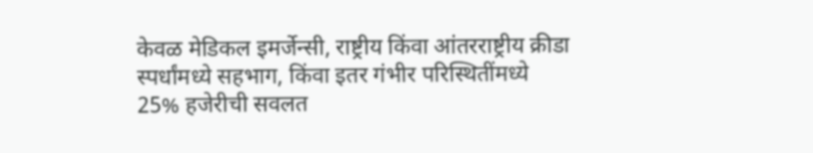केवळ मेडिकल इमर्जेन्सी, राष्ट्रीय किंवा आंतरराष्ट्रीय क्रीडा स्पर्धांमध्ये सहभाग, किंवा इतर गंभीर परिस्थितींमध्ये 25% हजेरीची सवलत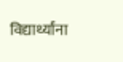विद्यार्थ्यांना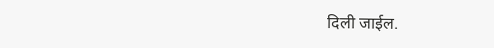दिली जाईल.